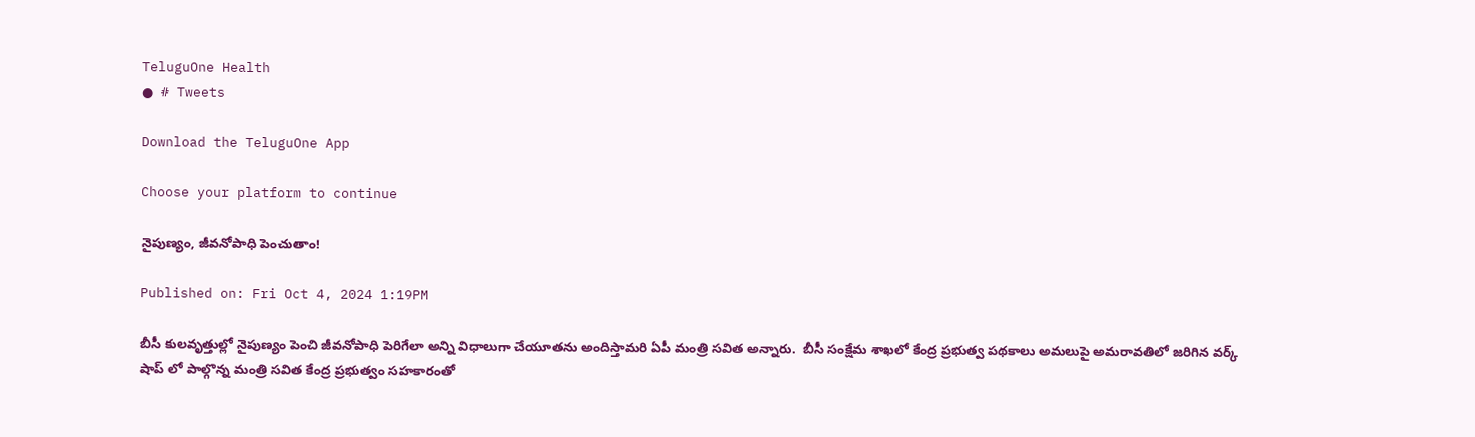TeluguOne Health
● # Tweets

Download the TeluguOne App

Choose your platform to continue

నైపుణ్యం, జీవనోపాధి పెంచుతాం!

Published on: Fri Oct 4, 2024 1:19PM

బీసీ కులవృత్తుల్లో నైపుణ్యం పెంచి జీవనోపాధి పెరిగేలా అన్ని విధాలుగా చేయూతను అందిస్తామరి ఏపీ మంత్రి సవిత అన్నారు.  బీసీ సంక్షేమ శాఖలో కేంద్ర ప్రభుత్వ పథకాలు అమలుపై అమరావతిలో జరిగిన వర్క్ షాప్ లో పాల్గొన్న మంత్రి సవిత కేంద్ర ప్రభుత్వం సహకారంతో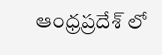ఆంధ్రప్రదేశ్ లో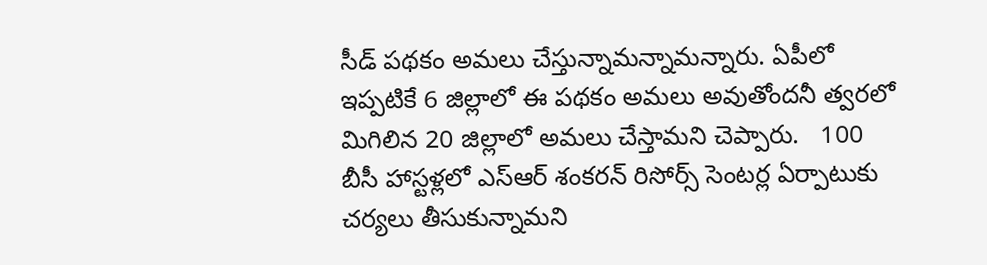సీడ్ పథకం అమలు చేస్తున్నామన్నామన్నారు. ఏపీలో ఇప్పటికే 6 జిల్లాలో ఈ పథకం అమలు అవుతోందనీ త్వరలో మిగిలిన 20 జిల్లాలో అమలు చేస్తామని చెప్పారు.   100 బీసీ హాస్టళ్లలో ఎస్ఆర్ శంకరన్ రిసోర్స్ సెంటర్ల ఏర్పాటుకు చర్యలు తీసుకున్నామని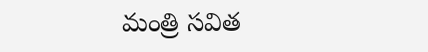మంత్రి సవిత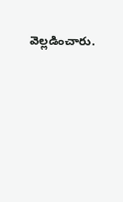వెల్లడించారు.